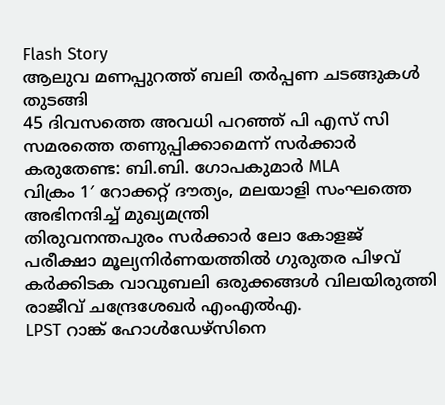Flash Story
ആലുവ മണപ്പുറത്ത് ബലി തര്‍പ്പണ ചടങ്ങുകള്‍ തുടങ്ങി
45 ദിവസത്തെ അവധി പറഞ്ഞ് പി എസ് സി സമരത്തെ തണുപ്പിക്കാമെന്ന് സർക്കാർ കരുതേണ്ട: ബി.ബി. ഗോപകുമാർ MLA
വിക്രം 1′ റോക്കറ്റ് ദൗത്യം, മലയാളി സംഘത്തെ അഭിനന്ദിച്ച് മുഖ്യമന്ത്രി
തിരുവനന്തപുരം സര്‍ക്കാര്‍ ലോ കോളജ് പരീക്ഷാ മൂല്യനിര്‍ണയത്തില്‍ ഗുരുതര പിഴവ്
കർക്കിടക വാവുബലി ഒരുക്കങ്ങൾ വിലയിരുത്തി രാജീവ്‌ ചന്ദ്രേശേഖർ എംഎൽഎ.
LPST റാങ്ക് ഹോൾഡേഴ്സിനെ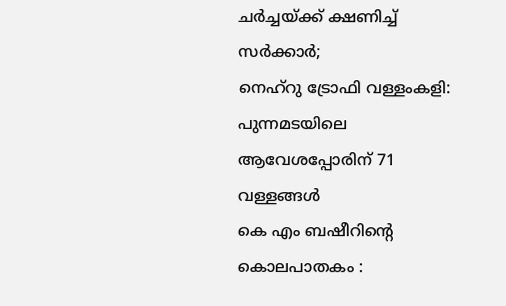ചർച്ചയ്ക്ക് ക്ഷണിച്ച് സർക്കാർ;
നെഹ്‌റു ട്രോഫി വള്ളംകളി: പുന്നമടയിലെ ആവേശപ്പോരിന് 71 വള്ളങ്ങള്‍
കെ എം ബഷീറിന്റെ കൊലപാതകം :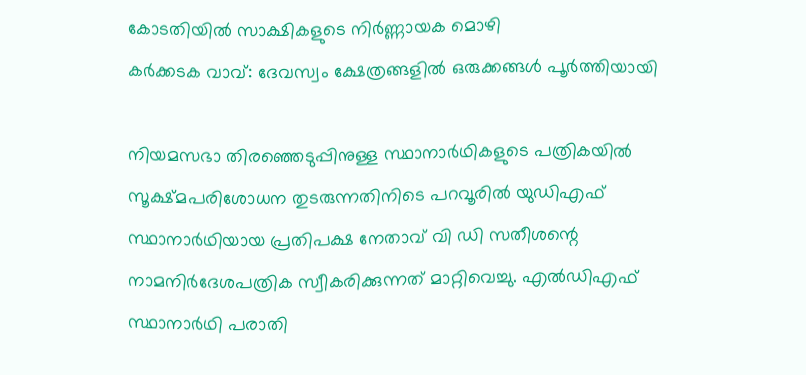കോടതിയിൽ സാക്ഷികളുടെ നിർണ്ണായക മൊഴി
കർക്കടക വാവ്: ദേവസ്വം ക്ഷേത്രങ്ങളിൽ ഒരുക്കങ്ങൾ പൂർത്തിയായി

നിയമസഭാ തിരഞ്ഞെടുപ്പിനുള്ള സ്ഥാനാർഥികളുടെ പത്രികയിൽ സൂക്ഷ്മപരിശോധന തുടരുന്നതിനിടെ പറവൂരിൽ യുഡിഎഫ് സ്ഥാനാർഥിയായ പ്രതിപക്ഷ നേതാവ് വി ഡി സതീശന്റെ നാമനിർദേശപത്രിക സ്വീകരിക്കുന്നത് മാറ്റിവെച്ചു. എൽഡിഎഫ് സ്ഥാനാർഥി പരാതി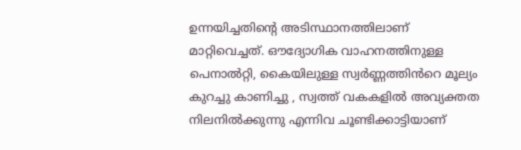ഉന്നയിച്ചതിന്റെ അടിസ്ഥാനത്തിലാണ് മാറ്റിവെച്ചത്. ഔദ്യോഗിക വാഹനത്തിനുള്ള പെനാൽറ്റി, കൈയിലുള്ള സ്വർണ്ണത്തിൻറെ മൂല്യം കുറച്ചു കാണിച്ചു , സ്വത്ത് വകകളിൽ അവ്യക്തത നിലനിൽക്കുന്നു എന്നിവ ചൂണ്ടിക്കാട്ടിയാണ്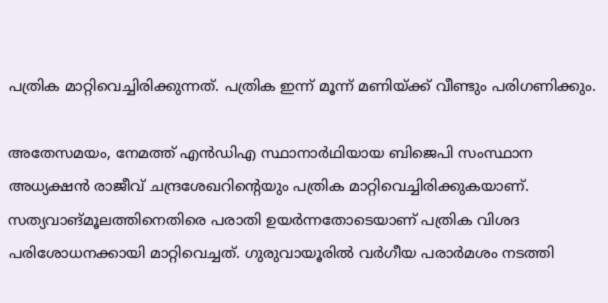പത്രിക മാറ്റിവെച്ചിരിക്കുന്നത്. പത്രിക ഇന്ന് മൂന്ന് മണിയ്ക്ക് വീണ്ടും പരിഗണിക്കും.

അതേസമയം, നേമത്ത് എൻഡിഎ സ്ഥാനാർഥിയായ ബിജെപി സംസ്ഥാന അധ്യക്ഷൻ രാജീവ് ചന്ദ്രശേഖറിന്റെയും പത്രിക മാറ്റിവെച്ചിരിക്കുകയാണ്. സത്യവാങ്മൂലത്തിനെതിരെ പരാതി ഉയർന്നതോടെയാണ് പത്രിക വിശദ പരിശോധനക്കായി മാറ്റിവെച്ചത്. ഗുരുവായൂരിൽ വർഗീയ പരാർമശം നടത്തി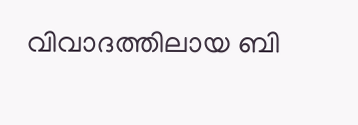വിവാദത്തിലായ ബി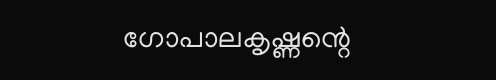ഗോപാലകൃഷ്ണന്റെ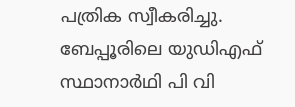പത്രിക സ്വീകരിച്ചു. ബേപ്പൂരിലെ യുഡിഎഫ് സ്ഥാനാർഥി പി വി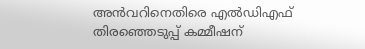അൻവറിനെതിരെ എൽഡിഎഫ് തിരഞ്ഞെടുപ്പ് കമ്മീഷന്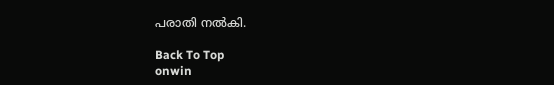പരാതി നൽകി.

Back To Top
onwin